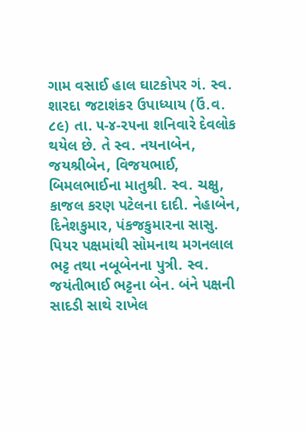ગામ વસાઈ હાલ ઘાટકોપર ગં. સ્વ. શારદા જટાશંકર ઉપાધ્યાય (ઉં.વ. ૮૯) તા. ૫-૪-૨૫ના શનિવારે દેવલોક થયેલ છે. તે સ્વ. નયનાબેન, જયશ્રીબેન, વિજયભાઈ, બિમલભાઈના માતુશ્રી. સ્વ. ચક્ષુ, કાજલ કરણ પટેલના દાદી. નેહાબેન, દિનેશકુમાર, પંકજકુમારના સાસુ. પિયર પક્ષમાંથી સોમનાથ મગનલાલ ભટ્ટ તથા નબૂબેનના પુત્રી. સ્વ. જયંતીભાઈ ભટ્ટના બેન. બંને પક્ષની સાદડી સાથે રાખેલ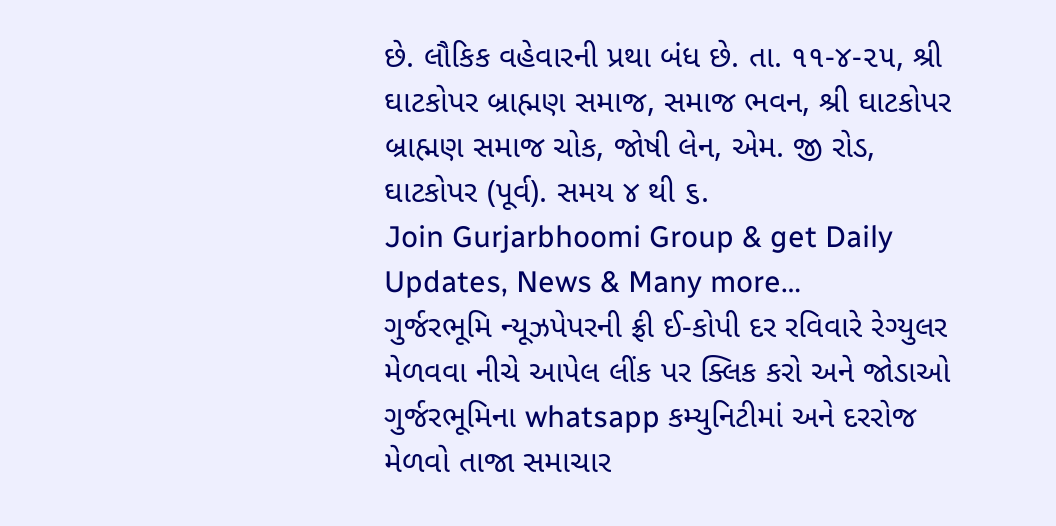છે. લૌકિક વહેવારની પ્રથા બંધ છે. તા. ૧૧-૪-૨૫, શ્રી ઘાટકોપર બ્રાહ્મણ સમાજ, સમાજ ભવન, શ્રી ઘાટકોપર બ્રાહ્મણ સમાજ ચોક, જોષી લેન, એમ. જી રોડ, ઘાટકોપર (પૂર્વ). સમય ૪ થી ૬.
Join Gurjarbhoomi Group & get Daily Updates, News & Many more…
ગુર્જરભૂમિ ન્યૂઝપેપરની ફ્રી ઈ-કોપી દર રવિવારે રેગ્યુલર મેળવવા નીચે આપેલ લીંક પર ક્લિક કરો અને જોડાઓ ગુર્જરભૂમિના whatsapp કમ્યુનિટીમાં અને દરરોજ મેળવો તાજા સમાચાર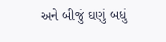અને બીજું ઘણું બધું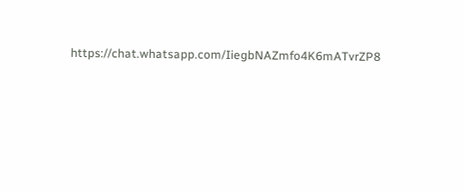https://chat.whatsapp.com/IiegbNAZmfo4K6mATvrZP8